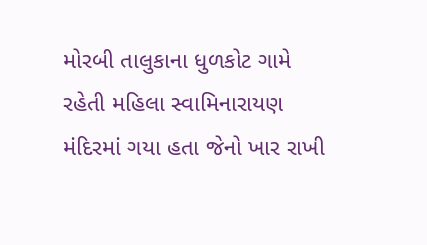મોરબી તાલુકાના ધુળકોટ ગામે રહેતી મહિલા સ્વામિનારાયણ મંદિરમાં ગયા હતા જેનો ખાર રાખી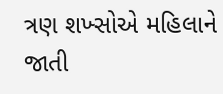ત્રણ શખ્સોએ મહિલાને જાતી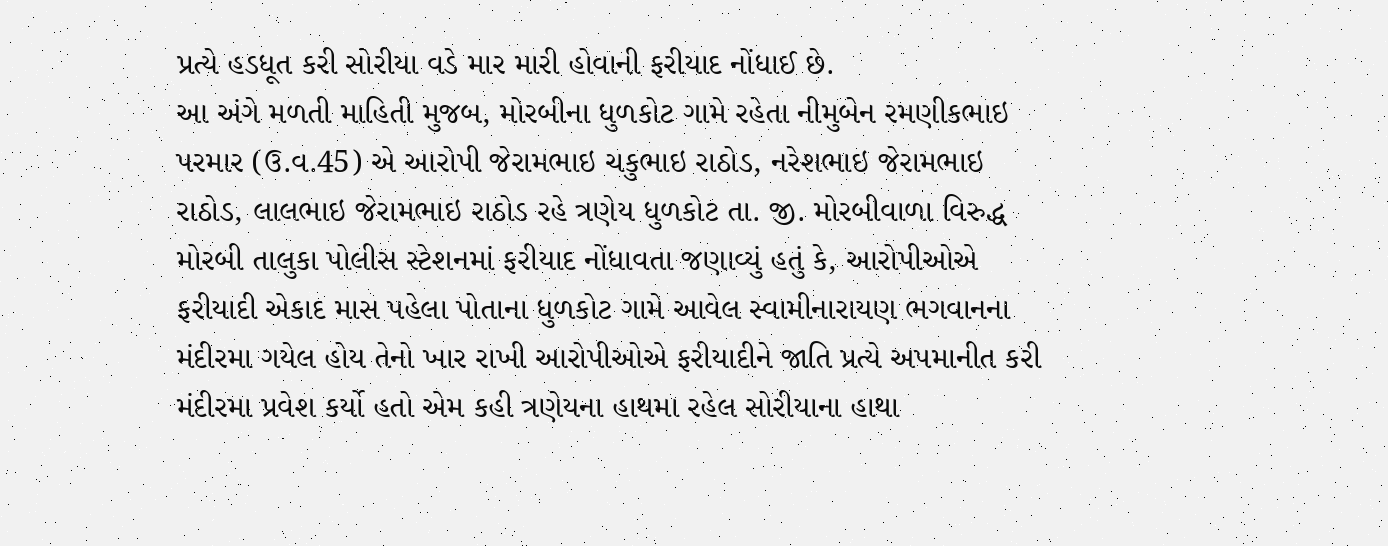પ્રત્યે હડધૂત કરી સોરીયા વડે માર મારી હોવાની ફરીયાદ નોંધાઈ છે.
આ અંગે મળતી માહિતી મુજબ, મોરબીના ધુળકોટ ગામે રહેતા નીમુબેન રમણીકભાઇ પરમાર (ઉ.વ.45) એ આરોપી જેરામભાઇ ચકુભાઇ રાઠોડ, નરેશભાઇ જેરામભાઇ રાઠોડ, લાલભાઇ જેરામભાઇ રાઠોડ રહે ત્રણેય ધુળકોટ તા. જી. મોરબીવાળા વિરુદ્ધ મોરબી તાલુકા પોલીસ સ્ટેશનમાં ફરીયાદ નોંધાવતા જણાવ્યું હતું કે, આરોપીઓએ ફરીયાદી એકાદ માસ પહેલા પોતાના ધુળકોટ ગામે આવેલ સ્વામીનારાયણ ભગવાનના મંદીરમા ગયેલ હોય તેનો ખાર રાખી આરોપીઓએ ફરીયાદીને જાતિ પ્રત્યે અપમાનીત કરી મંદીરમા પ્રવેશ કર્યો હતો એમ કહી ત્રણેયના હાથમા રહેલ સોરીયાના હાથા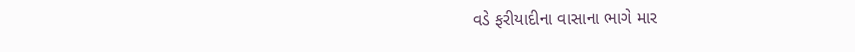વડે ફરીયાદીના વાસાના ભાગે માર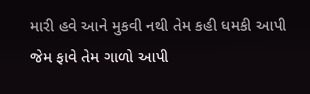મારી હવે આને મુકવી નથી તેમ કહી ધમકી આપી જેમ ફાવે તેમ ગાળો આપી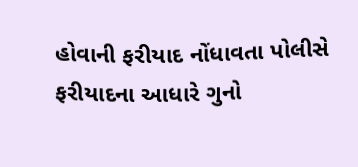હોવાની ફરીયાદ નોંધાવતા પોલીસે ફરીયાદના આધારે ગુનો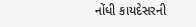નોંધી કાયદેસરની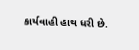કાર્યવાહી હાથ ધરી છે.